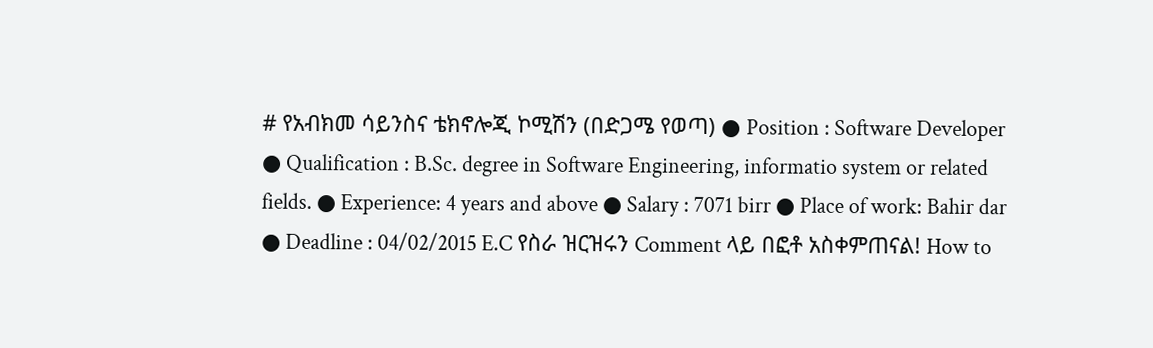# የአብክመ ሳይንስና ቴክኖሎጂ ኮሚሽን (በድጋሜ የወጣ) ● Position : Software Developer ● Qualification : B.Sc. degree in Software Engineering, informatio system or related fields. ● Experience: 4 years and above ● Salary : 7071 birr ● Place of work: Bahir dar ● Deadline : 04/02/2015 E.C የስራ ዝርዝሩን Comment ላይ በፎቶ አስቀምጠናል! How to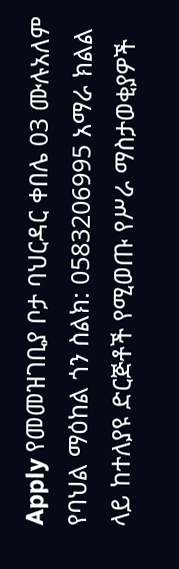Apply የመመዝገቢያ ቦታ ባህርዳር ቀበሌ 03 ሙሉአለም የባህል ማዕከል ጎን ስልክ: 0583206995 አማራ ክልል ላይ ከተለያዩ ድርጅቶች የሚወጡ የሥራ ማስታወቂያዎች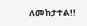ለመከታተል!!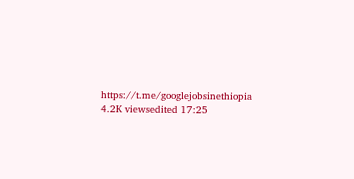https://t.me/googlejobsinethiopia 4.2K viewsedited 17:25